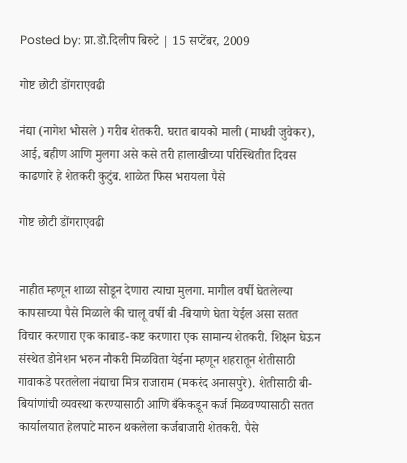Posted by: प्रा.डॊ.दिलीप बिरुटे | 15 सप्टेंबर, 2009

गोष्ट छोटी डोंगराएवढी

नंद्या (नागेश भोसले ) गरीब शेतकरी. घरात बायको माली (माधवी जुवेकर), आई, बहीण आणि मुलगा असे कसे तरी हालाखीच्या परिस्थितीत दिवस काढणारे हे शेतकरी कुटुंब. शाळेत फिस भरायला पैसे

गोष्ट छोटी डोंगराएवढी


नाहीत म्हणून शाळा सोडून देणारा त्याचा मुलगा. मागील वर्षी घेतलेल्या कापसाच्या पैसे मिळाले की चालू वर्षी बी -बियाणे घेता येईल असा सतत विचार करणारा एक काबाड-कष्ट करणारा एक सामान्य शेतकरी. शिक्षन घेऊन संस्थेत डोनेशन भरुन नौकरी मिळविता येईना म्हणून शहरातून शेतीसाठी गावाकडे परतलेला नंद्याचा मित्र राजाराम (मकरंद अनासपुरे). शेतीसाठी बी-बियांणांची व्यवस्था करण्यासाठी आणि बँकेकडून कर्ज मिळवण्यासाठी सतत कार्यालयात हेलपाटे मारुन थकलेला कर्जबाजारी शेतकरी. पैसे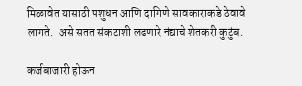मिळावेत यासाठी पशुधन आणि दागिणे सावकाराकडे ठेवावे लागते.  असे सतत संकटाशी लढणारे नंद्याचे शेतकरी कुटुंब.

कर्जबाजारी होऊन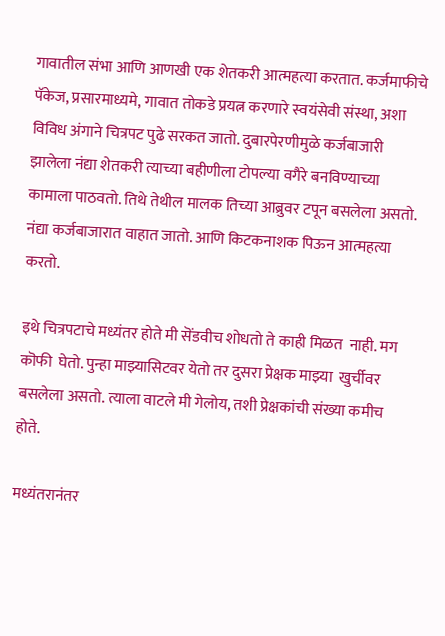गावातील संभा आणि आणखी एक शेतकरी आत्महत्या करतात. कर्जमाफीचे पॅकेज, प्रसारमाध्यमे, गावात तोकडे प्रयत्न करणारे स्वयंसेवी संस्था, अशा विविध अंगाने चित्रपट पुढे सरकत जातो. दुबारपेरणीमुळे कर्जबाजारी झालेला नंद्या शेतकरी त्याच्या बहीणीला टोपल्या वगैरे बनविण्याच्या कामाला पाठवतो. तिथे तेथील मालक तिच्या आब्रुवर टपून बसलेला असतो. नंद्या कर्जबाजारात वाहात जातो. आणि किटकनाशक पिऊन आत्महत्या करतो.

इथे चित्रपटाचे मध्यंतर होते मी सॆंडवीच शोधतो ते काही मिळत  नाही. मग कॊफी  घेतो. पुन्हा माझ्यासिटवर येतो तर दुसरा प्रेक्षक माझ्या  खुर्चीवर बसलेला असतो. त्याला वाटले मी गेलोय, तशी प्रेक्षकांची संख्या कमीच होते.

मध्यंतरानंतर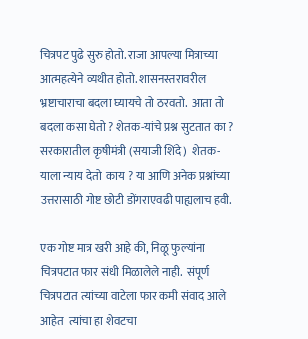चित्रपट पुढे सुरु होतो. राजा आपल्या मित्राच्या आत्महत्येने व्यथीत होतो. शासनस्तरावरील भ्रष्टाचाराचा बदला घ्यायचे तो ठरवतो.  आता तो बदला कसा घेतो ? शेतक-यांचे प्रश्न सुटतात का ? सरकारातील कृषीमंत्री (सयाजी शिंदे)  शेतक-याला न्याय देतो  काय ? या आणि अनेक प्रश्नांच्या उत्तरासाठी गोष्ट छोटी डोंगराएवढी पाह्यलाच हवी.

एक गोष्ट मात्र खरी आहे की, निळू फुल्यांना चित्रपटात फार संधी मिळालेले नाही.  संपूर्ण चित्रपटात त्यांच्या वाटेला फार कमी संवाद आले आहेत  त्यांचा हा शेवटचा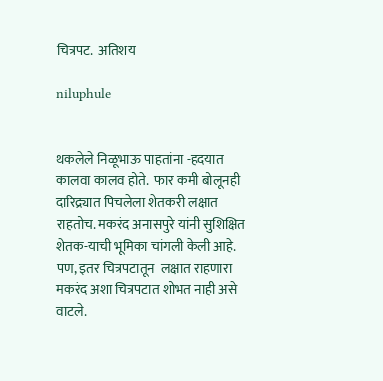चित्रपट.  अतिशय

niluphule


थकलेले निळूभाऊ पाहतांना -हदयात कालवा कालव होते.  फार कमी बोलूनही दारिद्र्यात पिचलेला शेतकरी लक्षात राहतोच. मकरंद अनासपुरे यांनी सुशिक्षित शेतक-याची भूमिका चांगली केली आहे. पण, इतर चित्रपटातून  लक्षात राहणारा मकरंद अशा चित्रपटात शोभत नाही असे वाटले.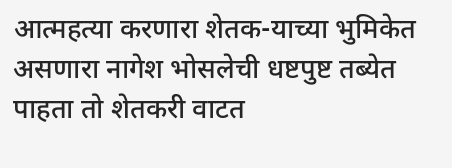आत्महत्या करणारा शेतक-याच्या भुमिकेत असणारा नागेश भोसलेची धष्टपुष्ट तब्येत पाहता तो शेतकरी वाटत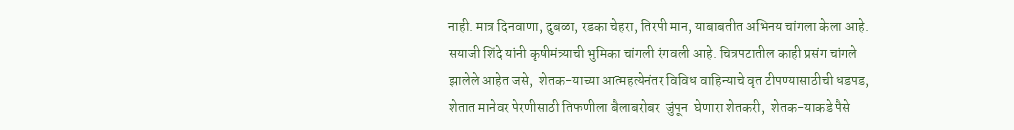नाही. मात्र दिनवाणा, दुबळा, रडका चेहरा, तिरपी मान, याबाबतीत अभिनय चांगला केला आहे.  सयाजी शिंदे यांनी कृषीमंत्र्याची भुमिका चांगली रंगवली आहे. चित्रपटातील काही प्रसंग चांगले झालेले आहेत जसे,  शेतक-याच्या आत्महत्येनंतर विविध वाहिन्याचे वृत टीपण्यासाठीची धडपड,  शेतात मानेवर पेरणीसाठी तिफणीला बैलाबरोबर  जुंपून  घेणारा शेतकरी,  शेतक-याकडे पैसे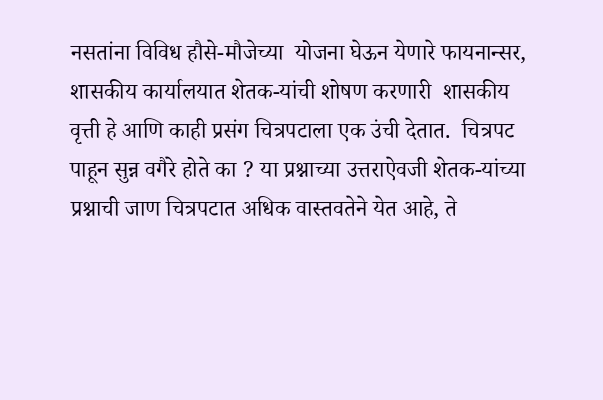नसतांना विविध हौसे-मौजेच्या  योजना घेऊन येणारे फायनान्सर, शासकीय कार्यालयात शेतक-यांची शोषण करणारी  शासकीय वृत्ती हे आणि काही प्रसंग चित्रपटाला एक उंची देतात.  चित्रपट पाहून सुन्न वगैरे होते का ? या प्रश्नाच्या उत्तराऐवजी शेतक-यांच्या प्रश्नाची जाण चित्रपटात अधिक वास्तवतेने येत आहे, ते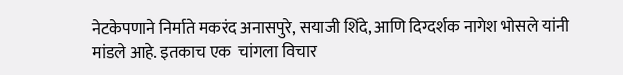नेटकेपणाने निर्माते मकरंद अनासपुरे, सयाजी शिंदे, आणि दिग्दर्शक नागेश भोसले यांनी मांडले आहे. इतकाच एक  चांगला विचार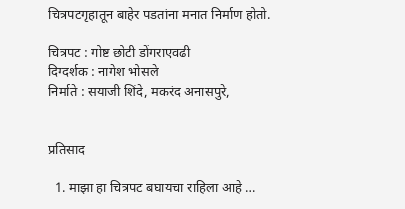चित्रपटगृहातून बाहेर पडतांना मनात निर्माण होतो.

चित्रपट : गोष्ट छोटी डोंगराएवढी
दिग्दर्शक : नागेश भोसले
निर्माते : सयाजी शिंदे, मकरंद अनासपुरे,


प्रतिसाद

  1. माझा हा चित्रपट बघायचा राहिला आहे …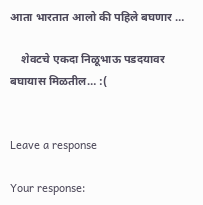आता भारतात आलो की पहिले बघणार …

    शेवटचे एकदा निळूभाऊ पडदयावर बघायास मिळतील… :(


Leave a response

Your response: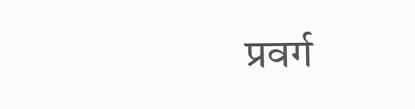प्रवर्ग